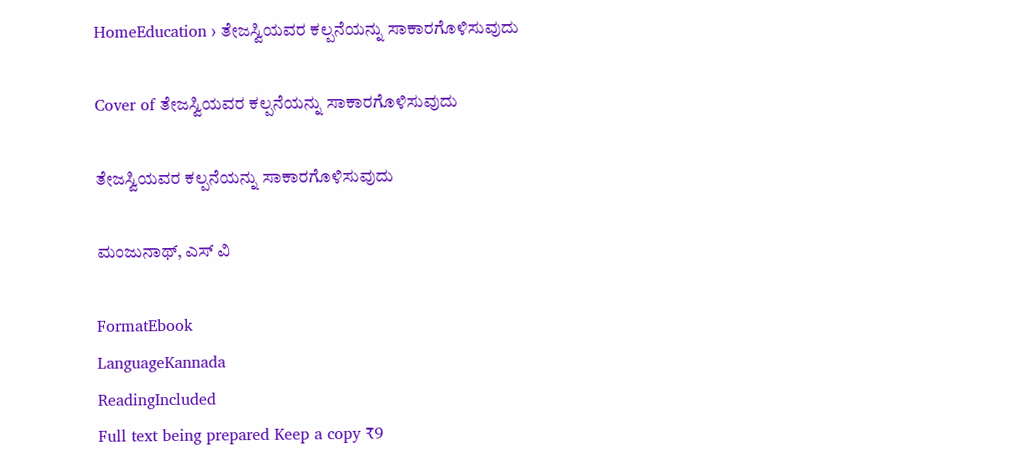HomeEducation › ತೇಜಸ್ವಿಯವರ ಕಲ್ಪನೆಯನ್ನು ಸಾಕಾರಗೊಳಿಸುವುದು

Cover of ತೇಜಸ್ವಿಯವರ ಕಲ್ಪನೆಯನ್ನು ಸಾಕಾರಗೊಳಿಸುವುದು

ತೇಜಸ್ವಿಯವರ ಕಲ್ಪನೆಯನ್ನು ಸಾಕಾರಗೊಳಿಸುವುದು

ಮಂಜುನಾಥ್, ಎಸ್ ವಿ

FormatEbook
LanguageKannada
ReadingIncluded
Full text being prepared Keep a copy ₹9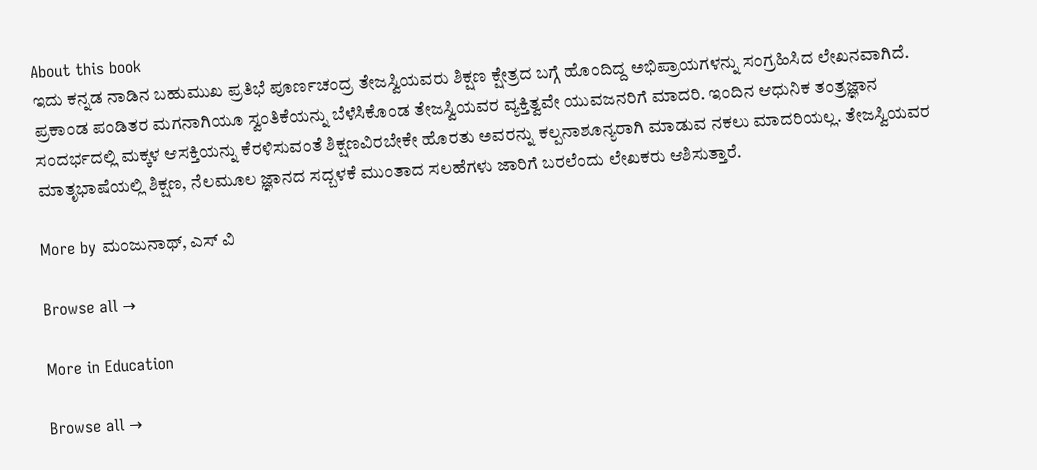About this book
ಇದು ಕನ್ನಡ ನಾಡಿನ ಬಹುಮುಖ ಪ್ರತಿಭೆ ಪೂರ್ಣಚಂದ್ರ ತೇಜಸ್ವಿಯವರು ಶಿಕ್ಷಣ ಕ್ಷೇತ್ರದ ಬಗ್ಗೆ ಹೊಂದಿದ್ದ ಅಭಿಪ್ರಾಯಗಳನ್ನು ಸಂಗ್ರಹಿಸಿದ ಲೇಖನವಾಗಿದೆ. ಪ್ರಕಾಂಡ ಪಂಡಿತರ ಮಗನಾಗಿಯೂ ಸ್ವಂತಿಕೆಯನ್ನು ಬೆಳೆಸಿಕೊಂಡ ತೇಜಸ್ವಿಯವರ ವ್ಯಕ್ತಿತ್ವವೇ ಯುವಜನರಿಗೆ ಮಾದರಿ. ಇಂದಿನ ಆಧುನಿಕ ತಂತ್ರಜ್ಞಾನ ಸಂದರ್ಭದಲ್ಲಿ ಮಕ್ಕಳ ಆಸಕ್ತಿಯನ್ನು ಕೆರಳಿಸುವಂತೆ ಶಿಕ್ಷಣವಿರಬೇಕೇ ಹೊರತು ಅವರನ್ನು ಕಲ್ಪನಾಶೂನ್ಯರಾಗಿ ಮಾಡುವ ನಕಲು ಮಾದರಿಯಲ್ಲ. ತೇಜಸ್ವಿಯವರ ಮಾತೃಭಾಷೆಯಲ್ಲಿ ಶಿಕ್ಷಣ, ನೆಲಮೂಲ ಜ್ಞಾನದ ಸದ್ಬಳಕೆ ಮುಂತಾದ ಸಲಹೆಗಳು ಜಾರಿಗೆ ಬರಲೆಂದು ಲೇಖಕರು ಆಶಿಸುತ್ತಾರೆ.

More by ಮಂಜುನಾಥ್, ಎಸ್ ವಿ

Browse all →

More in Education

Browse all →